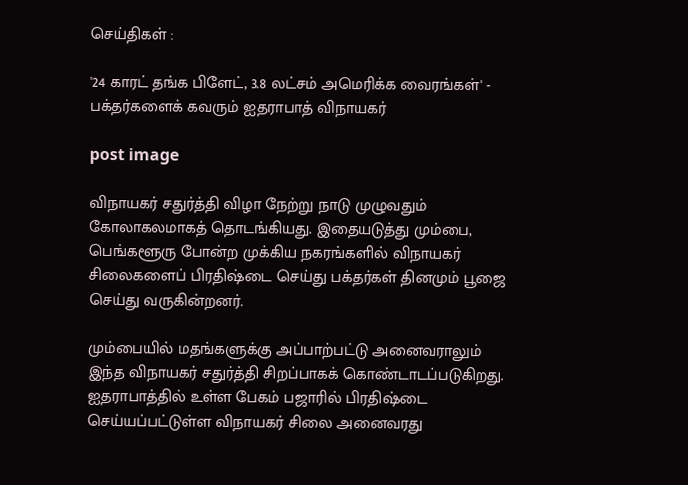செய்திகள் :

'24 காரட் தங்க பிளேட், 3.8 லட்சம் அமெரிக்க வைரங்கள்' - பக்தர்களைக் கவரும் ஐதராபாத் விநாயகர்

post image

விநாயகர் சதுர்த்தி விழா நேற்று நாடு முழுவதும் கோலாகலமாகத் தொடங்கியது. இதையடுத்து மும்பை, பெங்களூரு போன்ற முக்கிய நகரங்களில் விநாயகர் சிலைகளைப் பிரதிஷ்டை செய்து பக்தர்கள் தினமும் பூஜை செய்து வருகின்றனர்.

மும்பையில் மதங்களுக்கு அப்பாற்பட்டு அனைவராலும் இந்த விநாயகர் சதுர்த்தி சிறப்பாகக் கொண்டாடப்படுகிறது. ஐதராபாத்தில் உள்ள பேகம் பஜாரில் பிரதிஷ்டை செய்யப்பட்டுள்ள விநாயகர் சிலை அனைவரது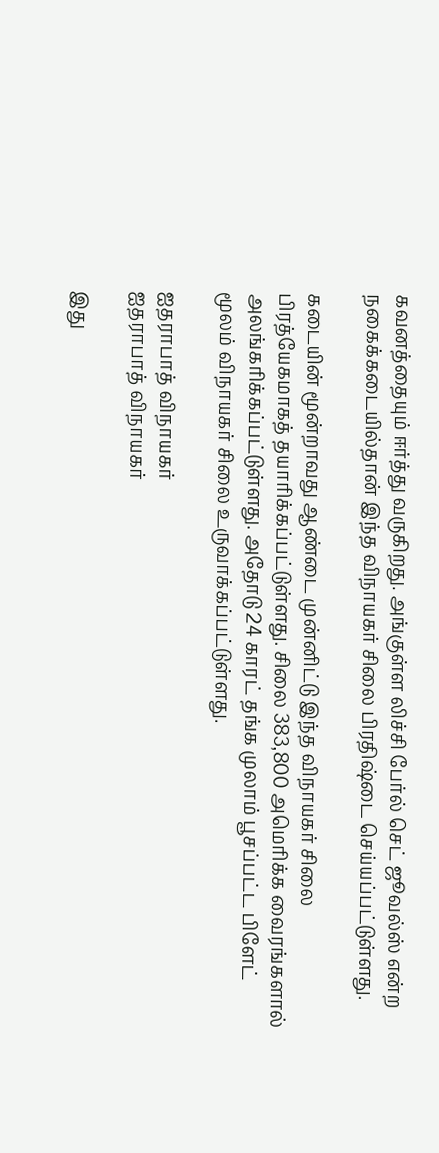கவனத்தையும் ஈர்த்து வருகிறது. அங்குள்ள லிச்சி பேர்ல் செட் ஜூவல்ஸ் என்ற நகைக்கடையில்தான் இந்த விநாயகர் சிலை பிரதிஷ்டை செய்யப்பட்டுள்ளது.

கடையின் மூன்றாவது ஆண்டை முன்னிட்டு இந்த விநாயகர் சிலை பிரத்யேகமாகத் தயாரிக்கப்பட்டுள்ளது. சிலை 383,800 அமெரிக்க வைரங்களால் அலங்கரிக்கப்பட்டுள்ளது. அதோடு 24 காரட் தங்க முலாம் பூசப்பட்ட பிளேட் மூலம் விநாயகர் சிலை உருவாக்கப்பட்டுள்ளது.

ஐதராபாத் விநாயகர்
ஐதராபாத் விநாயகர்

இது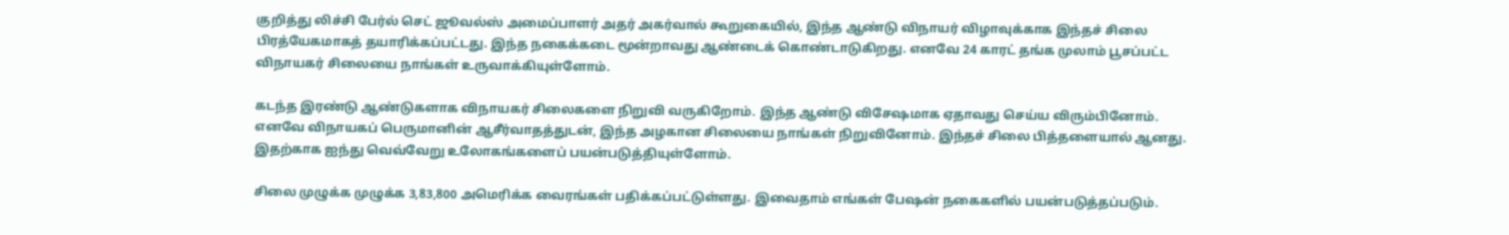குறித்து லிச்சி பேர்ல் செட் ஜூவல்ஸ் அமைப்பாளர் அதர் அகர்வால் கூறுகையில், இந்த ஆண்டு விநாயர் விழாவுக்காக இந்தச் சிலை பிரத்யேகமாகத் தயாரிக்கப்பட்டது. இந்த நகைக்கடை மூன்றாவது ஆண்டைக் கொண்டாடுகிறது. எனவே 24 காரட் தங்க முலாம் பூசப்பட்ட விநாயகர் சிலையை நாங்கள் உருவாக்கியுள்ளோம்.

கடந்த இரண்டு ஆண்டுகளாக விநாயகர் சிலைகளை நிறுவி வருகிறோம். இந்த ஆண்டு விசேஷமாக ஏதாவது செய்ய விரும்பினோம். எனவே விநாயகப் பெருமானின் ஆசீர்வாதத்துடன், இந்த அழகான சிலையை நாங்கள் நிறுவினோம். இந்தச் சிலை பித்தளையால் ஆனது. இதற்காக ஐந்து வெவ்வேறு உலோகங்களைப் பயன்படுத்தியுள்ளோம்.

சிலை முழுக்க முழுக்க 3,83,800 அமெரிக்க வைரங்கள் பதிக்கப்பட்டுள்ளது. இவைதாம் எங்கள் பேஷன் நகைகளில் பயன்படுத்தப்படும்.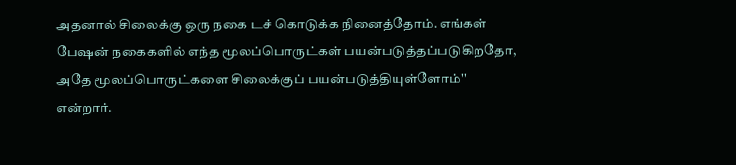அதனால் சிலைக்கு ஒரு நகை டச் கொடுக்க நினைத்தோம். எங்கள் பேஷன் நகைகளில் எந்த மூலப்பொருட்கள் பயன்படுத்தப்படுகிறதோ, அதே மூலப்பொருட்களை சிலைக்குப் பயன்படுத்தியுள்ளோம்'' என்றார்.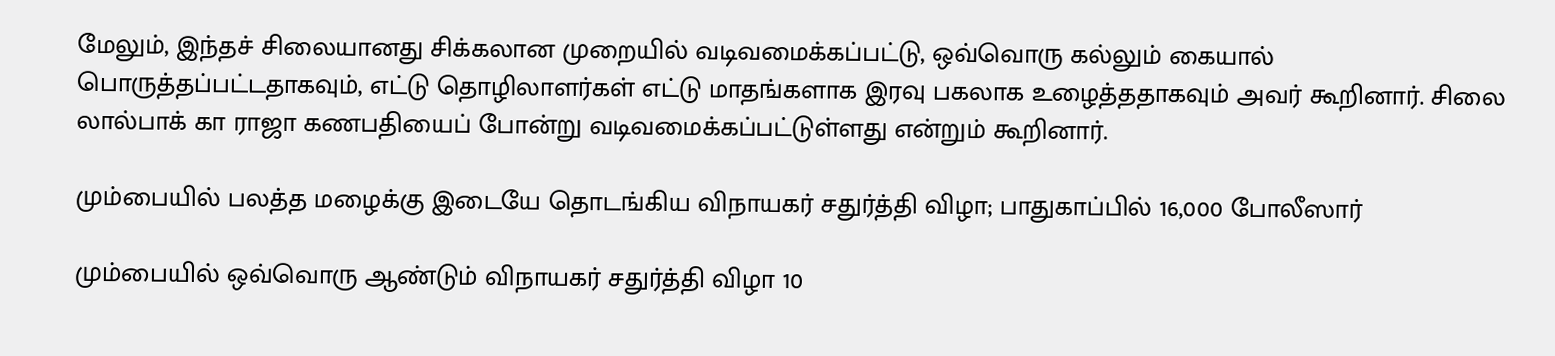மேலும், இந்தச் சிலையானது சிக்கலான முறையில் வடிவமைக்கப்பட்டு, ஒவ்வொரு கல்லும் கையால் பொருத்தப்பட்டதாகவும், எட்டு தொழிலாளர்கள் எட்டு மாதங்களாக இரவு பகலாக உழைத்ததாகவும் அவர் கூறினார். சிலை லால்பாக் கா ராஜா கணபதியைப் போன்று வடிவமைக்கப்பட்டுள்ளது என்றும் கூறினார்.

மும்பையில் பலத்த மழைக்கு இடையே தொடங்கிய விநாயகர் சதுர்த்தி விழா; பாதுகாப்பில் 16,000 போலீஸார்

மும்பையில் ஒவ்வொரு ஆண்டும் விநாயகர் சதுர்த்தி விழா 10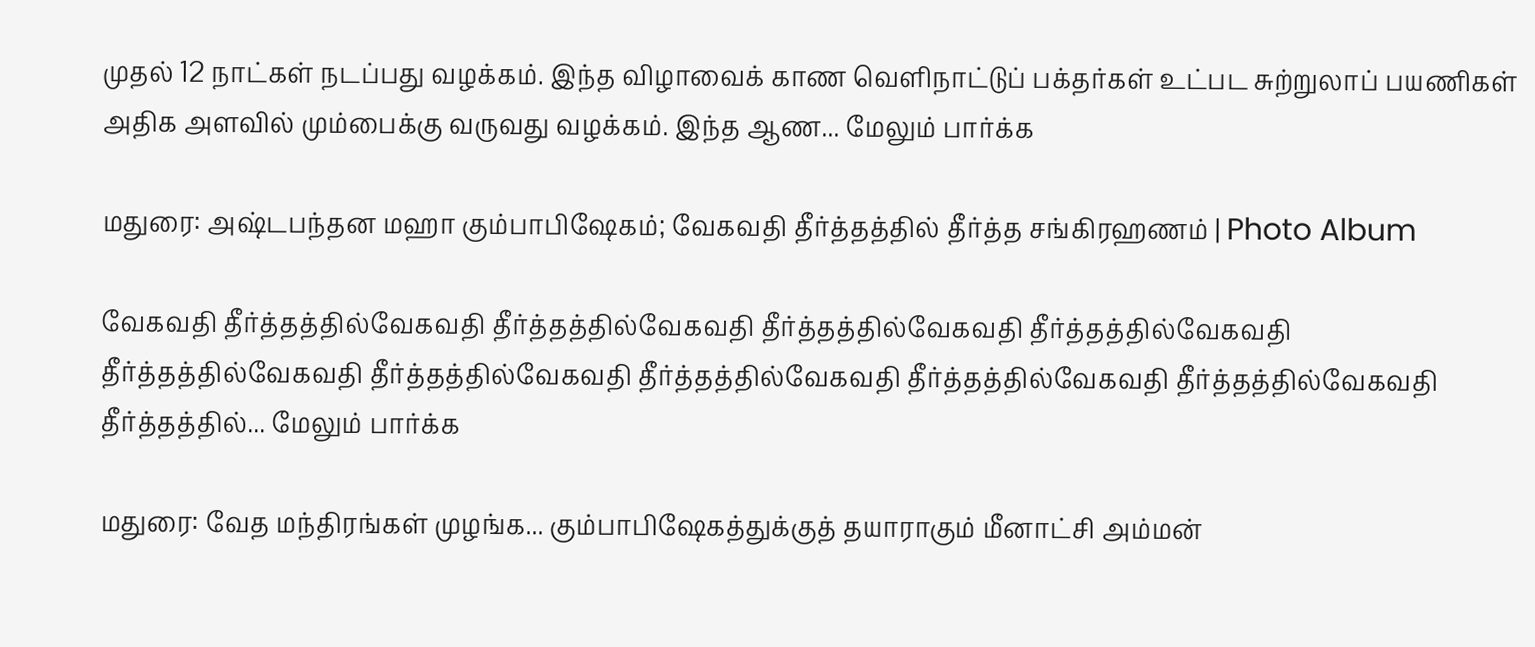முதல் 12 நாட்கள் நடப்பது வழக்கம். இந்த விழாவைக் காண வெளிநாட்டுப் பக்தர்கள் உட்பட சுற்றுலாப் பயணிகள் அதிக அளவில் மும்பைக்கு வருவது வழக்கம். இந்த ஆண... மேலும் பார்க்க

மதுரை: அஷ்டபந்தன மஹா கும்பாபிஷேகம்; வேகவதி தீர்த்தத்தில் தீர்த்த சங்கிரஹணம் | Photo Album

வேகவதி தீர்த்தத்தில்வேகவதி தீர்த்தத்தில்வேகவதி தீர்த்தத்தில்வேகவதி தீர்த்தத்தில்வேகவதி தீர்த்தத்தில்வேகவதி தீர்த்தத்தில்வேகவதி தீர்த்தத்தில்வேகவதி தீர்த்தத்தில்வேகவதி தீர்த்தத்தில்வேகவதி தீர்த்தத்தில்... மேலும் பார்க்க

மதுரை: வேத மந்திரங்கள் முழங்க... கும்பாபிஷேகத்துக்குத் தயாராகும் மீனாட்சி அம்மன்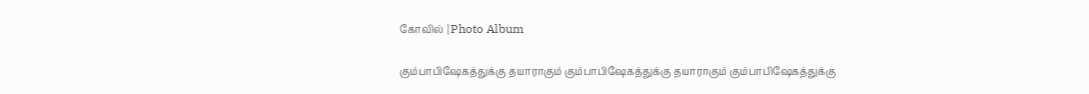கோவில் |Photo Album

கும்பாபிஷேகத்துக்கு தயாராகும் கும்பாபிஷேகத்துக்கு தயாராகும் கும்பாபிஷேகத்துக்கு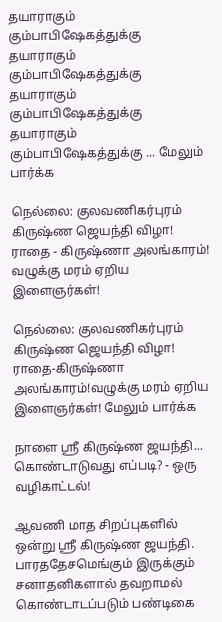தயாராகும் கும்பாபிஷேகத்துக்கு தயாராகும் கும்பாபிஷேகத்துக்கு தயாராகும் கும்பாபிஷேகத்துக்கு தயாராகும் கும்பாபிஷேகத்துக்கு ... மேலும் பார்க்க

நெல்லை: குலவணிகர்புரம் கிருஷ்ண ஜெயந்தி விழா! ராதை - கிருஷ்ணா அலங்காரம்! வழுக்கு மரம் ஏறிய இளைஞர்கள்!

நெல்லை: குலவணிகர்புரம் கிருஷ்ண ஜெயந்தி விழா! ராதை-கிருஷ்ணா அலங்காரம்!வழுக்கு மரம் ஏறிய இளைஞர்கள்! மேலும் பார்க்க

நாளை ஸ்ரீ கிருஷ்ண ஜயந்தி... கொண்டாடுவது எப்படி? - ஒரு வழிகாட்டல்!

ஆவணி மாத சிறப்புகளில் ஒன்று ஸ்ரீ கிருஷ்ண ஜயந்தி. பாரததேசமெங்கும் இருக்கும் சனாதனிகளால் தவறாமல் கொண்டாடப்படும் பண்டிகை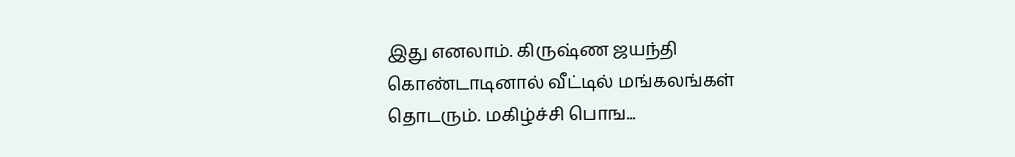இது எனலாம். கிருஷ்ண ஜயந்தி கொண்டாடினால் வீட்டில் மங்கலங்கள் தொடரும். மகிழ்ச்சி பொங...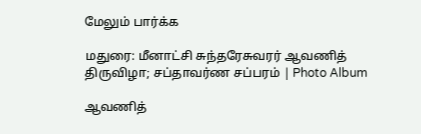மேலும் பார்க்க

மதுரை: மீனாட்சி சுந்தரேசுவரர் ஆவணித் திருவிழா; சப்தாவர்ண சப்பரம் | Photo Album

ஆவணித்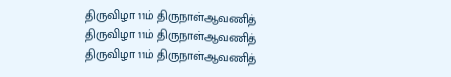திருவிழா 11ம் திருநாள்ஆவணித் திருவிழா 11ம் திருநாள்ஆவணித் திருவிழா 11ம் திருநாள்ஆவணித்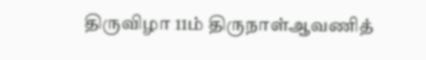திருவிழா 11ம் திருநாள்ஆவணித்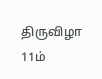திருவிழா 11ம்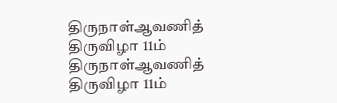திருநாள்ஆவணித் திருவிழா 11ம் திருநாள்ஆவணித் திருவிழா 11ம்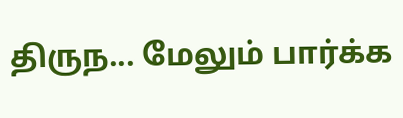திருந... மேலும் பார்க்க